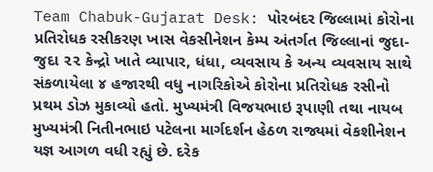Team Chabuk-Gujarat Desk: પોરબંદર જિલ્લામાં કોરોના પ્રતિરોધક રસીકરણ ખાસ વેકસીનેશન કેમ્પ અંતર્ગત જિલ્લાનાં જુદા-જુદા ૨૨ કેન્દ્રો ખાતે વ્યાપાર, ધંધા, વ્યવસાય કે અન્ય વ્યવસાય સાથે સંકળાયેલા ૪ હજારથી વધુ નાગરિકોએ કોરોના પ્રતિરોધક રસીનો પ્રથમ ડોઝ મુકાવ્યો હતો. મુખ્યમંત્રી વિજયભાઇ રૂપાણી તથા નાયબ મુખ્યમંત્રી નિતીનભાઇ પટેલના માર્ગદર્શન હેઠળ રાજ્યમાં વેકશીનેશન યજ્ઞ આગળ વધી રહ્યું છે. દરેક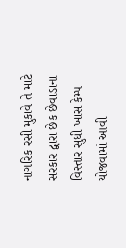નાગરિક રસી મુકાવે તે માટે સરકાર દ્વારા છેક છેવાડાના વિસ્તાર સુધી ખાસ કેમ્પ યોજવામાં આવી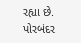રહ્યા છે.
પોરબંદર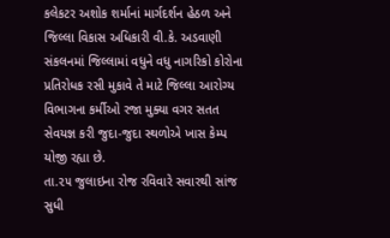કલેકટર અશોક શર્માનાં માર્ગદર્શન હેઠળ અને જિલ્લા વિકાસ અધિકારી વી.કે. અડવાણી સંકલનમાં જિલ્લામાં વધુને વધુ નાગરિકો કોરોના પ્રતિરોધક રસી મુકાવે તે માટે જિલ્લા આરોગ્ય વિભાગના કર્મીઓ રજા મુક્યા વગર સતત સેવયજ્ઞ કરી જુદા-જુદા સ્થળોએ ખાસ કેમ્પ યોજી રહ્યા છે.
તા.૨૫ જુલાઇના રોજ રવિવારે સવારથી સાંજ સુધી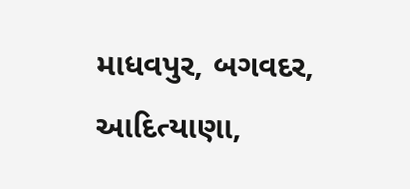માધવપુર, બગવદર, આદિત્યાણા,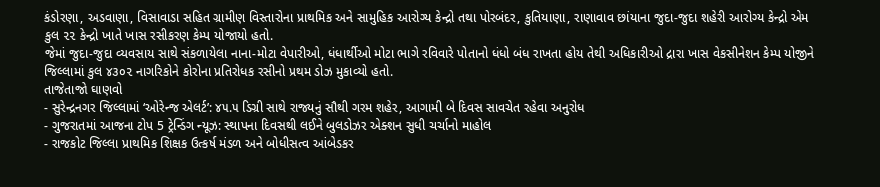કંડોરણા, અડવાણા, વિસાવાડા સહિત ગ્રામીણ વિસ્તારોના પ્રાથમિક અને સામુહિક આરોગ્ય કેન્દ્રો તથા પોરબંદર, કુતિયાણા, રાણાવાવ છાંયાના જુદા-જુદા શહેરી આરોગ્ય કેન્દ્રો એમ કુલ ૨૨ કેન્દ્રો ખાતે ખાસ રસીકરણ કેમ્પ યોજાયો હતો.
જેમાં જુદા-જુદા વ્યવસાય સાથે સંકળાયેલા નાના-મોટા વેપારીઓ, ધંધાર્થીઓ મોટા ભાગે રવિવારે પોતાનો ધંધો બંધ રાખતા હોય તેથી અધિકારીઓ દ્રારા ખાસ વેકસીનેશન કેમ્પ યોજીને જિલ્લામાં કુલ ૪૩૦૨ નાગરિકોને કોરોના પ્રતિરોધક રસીનો પ્રથમ ડોઝ મુકાવ્યો હતો.
તાજેતાજો ઘાણવો
- સુરેન્દ્રનગર જિલ્લામાં ‘ઓરેન્જ એલર્ટ’: ૪૫.૫ ડિગ્રી સાથે રાજ્યનું સૌથી ગરમ શહેર, આગામી બે દિવસ સાવચેત રહેવા અનુરોધ
- ગુજરાતમાં આજના ટોપ 5 ટ્રેન્ડિંગ ન્યૂઝ: સ્થાપના દિવસથી લઈને બુલડોઝર એક્શન સુધી ચર્ચાનો માહોલ
- રાજકોટ જિલ્લા પ્રાથમિક શિક્ષક ઉત્કર્ષ મંડળ અને બોધીસત્વ આંબેડકર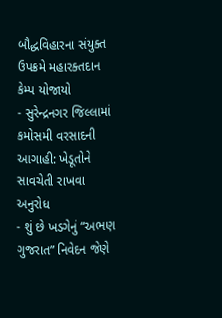બૌદ્ધવિહારના સંયુક્ત ઉપક્રમે મહારક્તદાન કેમ્પ યોજાયો
- સુરેન્દ્રનગર જિલ્લામાં કમોસમી વરસાદની આગાહી: ખેડૂતોને સાવચેતી રાખવા અનુરોધ
- શું છે ખડગેનું “અભણ ગુજરાત” નિવેદન જેણે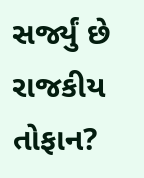સર્જ્યું છે રાજકીય તોફાન?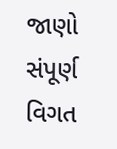જાણો સંપૂર્ણ વિગત